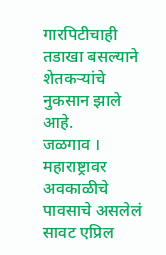गारपिटीचाही तडाखा बसल्याने शेतकऱ्यांचे नुकसान झाले आहे.
जळगाव । महाराष्ट्रावर अवकाळीचे पावसाचे असलेलं सावट एप्रिल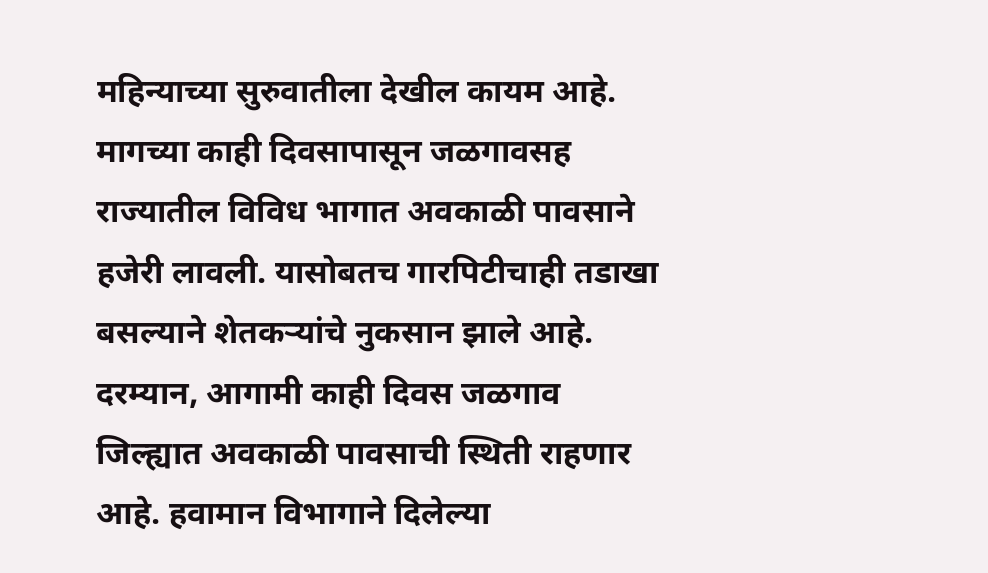महिन्याच्या सुरुवातीला देखील कायम आहे. मागच्या काही दिवसापासून जळगावसह राज्यातील विविध भागात अवकाळी पावसाने हजेरी लावली. यासोबतच गारपिटीचाही तडाखा बसल्याने शेतकऱ्यांचे नुकसान झाले आहे.
दरम्यान, आगामी काही दिवस जळगाव जिल्ह्यात अवकाळी पावसाची स्थिती राहणार आहे. हवामान विभागाने दिलेल्या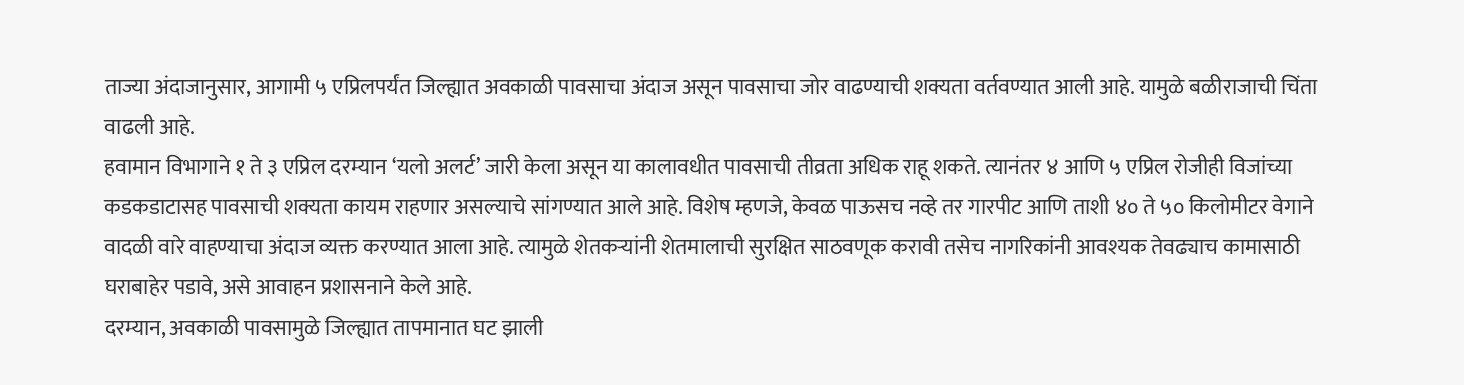ताज्या अंदाजानुसार, आगामी ५ एप्रिलपर्यंत जिल्ह्यात अवकाळी पावसाचा अंदाज असून पावसाचा जोर वाढण्याची शक्यता वर्तवण्यात आली आहे. यामुळे बळीराजाची चिंता वाढली आहे.
हवामान विभागाने १ ते ३ एप्रिल दरम्यान ‘यलो अलर्ट’ जारी केला असून या कालावधीत पावसाची तीव्रता अधिक राहू शकते. त्यानंतर ४ आणि ५ एप्रिल रोजीही विजांच्या कडकडाटासह पावसाची शक्यता कायम राहणार असल्याचे सांगण्यात आले आहे. विशेष म्हणजे, केवळ पाऊसच नव्हे तर गारपीट आणि ताशी ४० ते ५० किलोमीटर वेगाने वादळी वारे वाहण्याचा अंदाज व्यक्त करण्यात आला आहे. त्यामुळे शेतकऱ्यांनी शेतमालाची सुरक्षित साठवणूक करावी तसेच नागरिकांनी आवश्यक तेवढ्याच कामासाठी घराबाहेर पडावे, असे आवाहन प्रशासनाने केले आहे.
दरम्यान, अवकाळी पावसामुळे जिल्ह्यात तापमानात घट झाली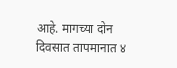आहे. मागच्या दोन दिवसात तापमानात ४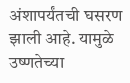अंशापर्यंतची घसरण झाली आहे. यामुळे उष्णतेच्या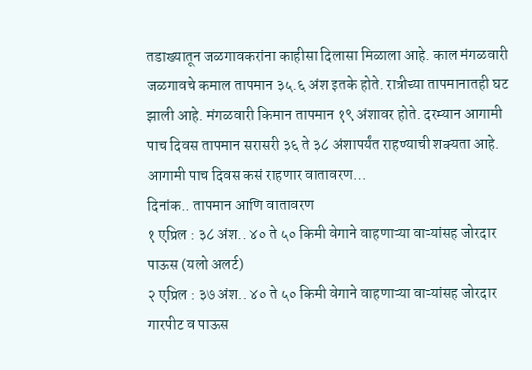तडाख्यातून जळगावकरांना काहीसा दिलासा मिळाला आहे. काल मंगळवारी जळगावचे कमाल तापमान ३५.६ अंश इतके होते. रात्रीच्या तापमानातही घट झाली आहे. मंगळवारी किमान तापमान १९ अंशावर होते. दरम्यान आगामी पाच दिवस तापमान सरासरी ३६ ते ३८ अंशापर्यंत राहण्याची शक्यता आहे.
आगामी पाच दिवस कसं राहणार वातावरण…
दिनांक.. तापमान आणि वातावरण
१ एप्रिल : ३८ अंश.. ४० ते ५० किमी वेगाने वाहणाऱ्या वाऱ्यांसह जोरदार पाऊस (यलो अलर्ट)
२ एप्रिल : ३७ अंश.. ४० ते ५० किमी वेगाने वाहणाऱ्या वाऱ्यांसह जोरदार गारपीट व पाऊस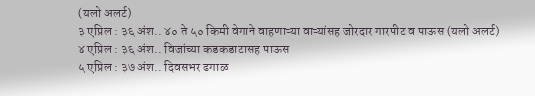(यलो अलर्ट)
३ एप्रिल : ३६ अंश.. ४० ते ५० किमी वेगाने वाहणाऱ्या वाऱ्यांसह जोरदार गारपीट व पाऊस (यलो अलर्ट)
४ एप्रिल : ३६ अंश.. विजांच्या कडकडाटासह पाऊस
५ एप्रिल : ३७ अंश.. दिवसभर ढगाळ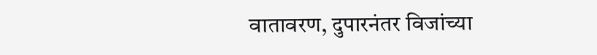वातावरण, दुपारनंतर विजांच्या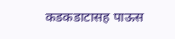कडकडाटासह पाऊस